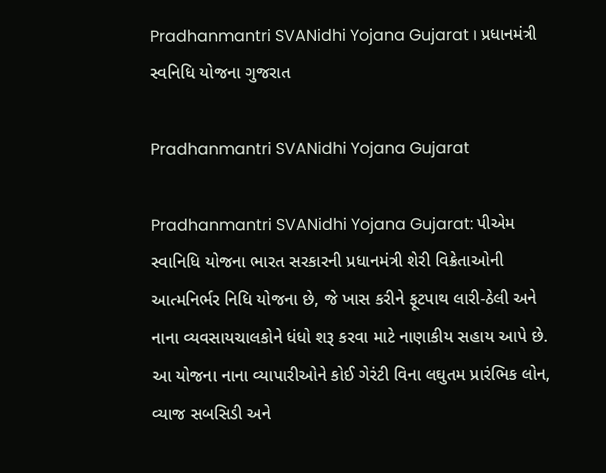Pradhanmantri SVANidhi Yojana Gujarat । પ્રધાનમંત્રી સ્વનિધિ યોજના ગુજરાત

Pradhanmantri SVANidhi Yojana Gujarat

Pradhanmantri SVANidhi Yojana Gujarat: પીએમ સ્વાનિધિ યોજના ભારત સરકારની પ્રધાનમંત્રી શેરી વિક્રેતાઓની આત્મનિર્ભર નિધિ યોજના છે, જે ખાસ કરીને ફૂટપાથ લારી-ઠેલી અને નાના વ્યવસાયચાલકોને ધંધો શરૂ કરવા માટે નાણાકીય સહાય આપે છે. આ યોજના નાના વ્યાપારીઓને કોઈ ગેરંટી વિના લઘુતમ પ્રારંભિક લોન, વ્યાજ સબસિડી અને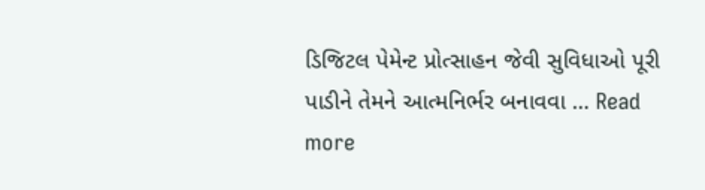ડિજિટલ પેમેન્ટ પ્રોત્સાહન જેવી સુવિધાઓ પૂરી પાડીને તેમને આત્મનિર્ભર બનાવવા … Read more